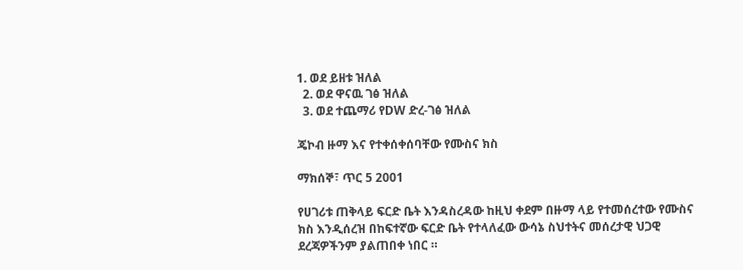1. ወደ ይዘቱ ዝለል
  2. ወደ ዋናዉ ገፅ ዝለል
  3. ወደ ተጨማሪ የDW ድረ-ገፅ ዝለል

ጄኮብ ዙማ እና የተቀሰቀሰባቸው የሙስና ክስ

ማክሰኞ፣ ጥር 5 2001

የሀገሪቱ ጠቅላይ ፍርድ ቤት እንዳስረዳው ከዚህ ቀደም በዙማ ላይ የተመሰረተው የሙስና ክስ እንዲሰረዝ በከፍተኛው ፍርድ ቤት የተላለፈው ውሳኔ ስህተትና መሰረታዊ ህጋዊ ደረጃዎችንም ያልጠበቀ ነበር ።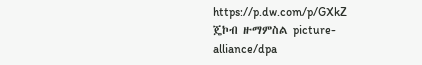https://p.dw.com/p/GXkZ
ጄኮብ ዙማምስል picture-alliance/dpa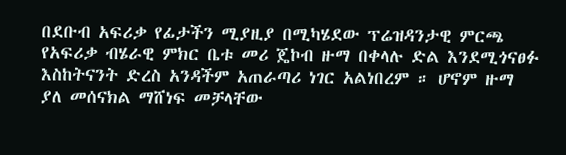በደቡብ አፍሪቃ የፊታችን ሚያዚያ በሚካሄደው ፕሬዝዳንታዊ ምርጫ የአፍሪቃ ብሄራዊ ምክር ቤቱ መሪ ጄኮብ ዙማ በቀላሉ ድል እንደሚጎናፀፉ እስከትናንት ድረስ አንዳችም አጠራጣሪ ነገር አልነበረም ። ሆኖም ዙማ ያለ መሰናክል ማሸነፍ መቻላቸው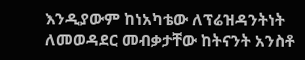እንዲያውም ከነአካቴው ለፕሬዝዳንትነት ለመወዳደር መብቃታቸው ከትናንት አንስቶ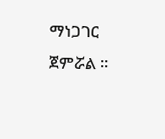ማነጋገር ጀምሯል ።